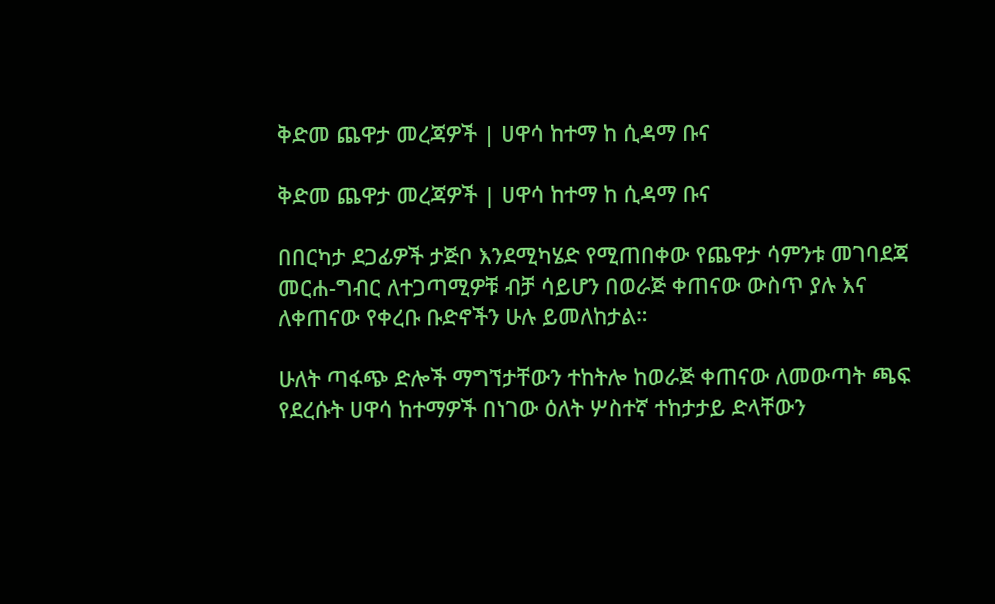ቅድመ ጨዋታ መረጃዎች | ሀዋሳ ከተማ ከ ሲዳማ ቡና

ቅድመ ጨዋታ መረጃዎች | ሀዋሳ ከተማ ከ ሲዳማ ቡና

በበርካታ ደጋፊዎች ታጅቦ እንደሚካሄድ የሚጠበቀው የጨዋታ ሳምንቱ መገባደጃ መርሐ-ግብር ለተጋጣሚዎቹ ብቻ ሳይሆን በወራጅ ቀጠናው ውስጥ ያሉ እና ለቀጠናው የቀረቡ ቡድኖችን ሁሉ ይመለከታል።

ሁለት ጣፋጭ ድሎች ማግኘታቸውን ተከትሎ ከወራጅ ቀጠናው ለመውጣት ጫፍ የደረሱት ሀዋሳ ከተማዎች በነገው ዕለት ሦስተኛ ተከታታይ ድላቸውን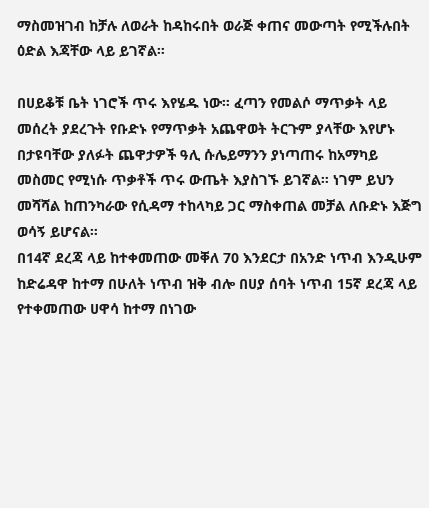ማስመዝገብ ከቻሉ ለወራት ከዳከሩበት ወራጅ ቀጠና መውጣት የሚችሉበት ዕድል እጃቸው ላይ ይገኛል።

በሀይቆቹ ቤት ነገሮች ጥሩ እየሄዱ ነው። ፈጣን የመልሶ ማጥቃት ላይ መሰረት ያደረጉት የቡድኑ የማጥቃት አጨዋወት ትርጉም ያላቸው እየሆኑ በታዩባቸው ያለፉት ጨዋታዎች ዓሊ ሱሌይማንን ያነጣጠሩ ከአማካይ መስመር የሚነሱ ጥቃቶች ጥሩ ውጤት እያስገኙ ይገኛል። ነገም ይህን መሻሻል ከጠንካራው የሲዳማ ተከላካይ ጋር ማስቀጠል መቻል ለቡድኑ እጅግ ወሳኝ ይሆናል።
በ14ኛ ደረጃ ላይ ከተቀመጠው መቐለ 70 እንደርታ በአንድ ነጥብ እንዲሁም ከድሬዳዋ ከተማ በሁለት ነጥብ ዝቅ ብሎ በሀያ ሰባት ነጥብ 15ኛ ደረጃ ላይ የተቀመጠው ሀዋሳ ከተማ በነገው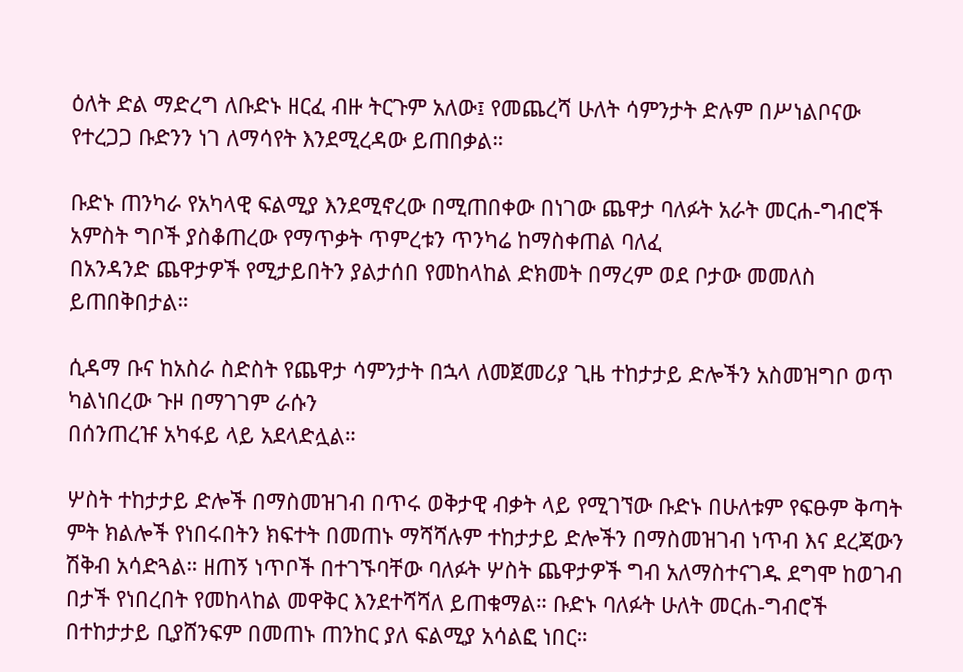ዕለት ድል ማድረግ ለቡድኑ ዘርፈ ብዙ ትርጉም አለው፤ የመጨረሻ ሁለት ሳምንታት ድሉም በሥነልቦናው የተረጋጋ ቡድንን ነገ ለማሳየት እንደሚረዳው ይጠበቃል።

ቡድኑ ጠንካራ የአካላዊ ፍልሚያ እንደሚኖረው በሚጠበቀው በነገው ጨዋታ ባለፉት አራት መርሐ-ግብሮች አምስት ግቦች ያስቆጠረው የማጥቃት ጥምረቱን ጥንካሬ ከማስቀጠል ባለፈ
በአንዳንድ ጨዋታዎች የሚታይበትን ያልታሰበ የመከላከል ድክመት በማረም ወደ ቦታው መመለስ ይጠበቅበታል።

ሲዳማ ቡና ከአስራ ስድስት የጨዋታ ሳምንታት በኋላ ለመጀመሪያ ጊዜ ተከታታይ ድሎችን አስመዝግቦ ወጥ ካልነበረው ጉዞ በማገገም ራሱን
በሰንጠረዡ አካፋይ ላይ አደላድሏል።

ሦስት ተከታታይ ድሎች በማስመዝገብ በጥሩ ወቅታዊ ብቃት ላይ የሚገኘው ቡድኑ በሁለቱም የፍፁም ቅጣት ምት ክልሎች የነበሩበትን ክፍተት በመጠኑ ማሻሻሉም ተከታታይ ድሎችን በማስመዝገብ ነጥብ እና ደረጃውን ሽቅብ አሳድጓል። ዘጠኝ ነጥቦች በተገኙባቸው ባለፉት ሦስት ጨዋታዎች ግብ አለማስተናገዱ ደግሞ ከወገብ በታች የነበረበት የመከላከል መዋቅር እንደተሻሻለ ይጠቁማል። ቡድኑ ባለፉት ሁለት መርሐ-ግብሮች በተከታታይ ቢያሸንፍም በመጠኑ ጠንከር ያለ ፍልሚያ አሳልፎ ነበር።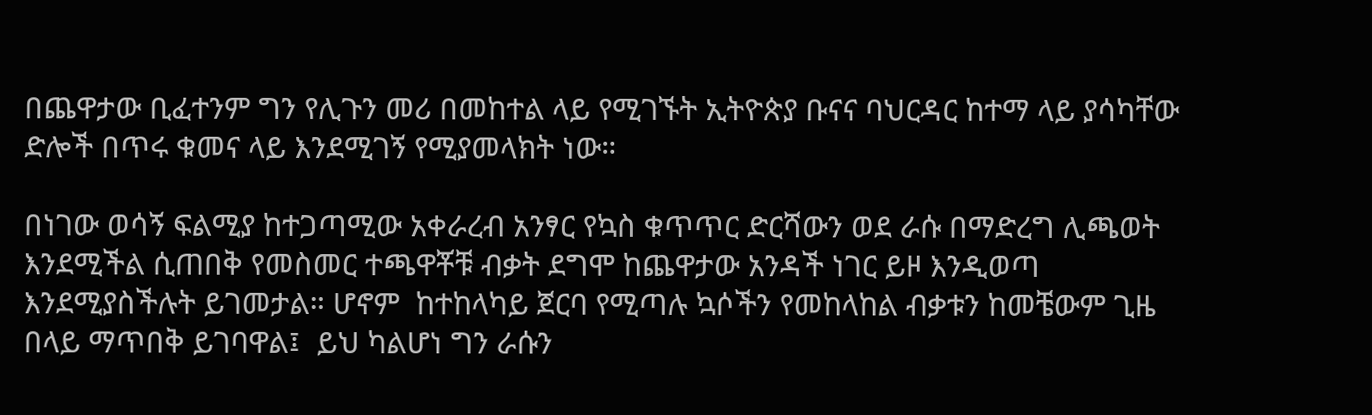በጨዋታው ቢፈተንም ግን የሊጉን መሪ በመከተል ላይ የሚገኙት ኢትዮጵያ ቡናና ባህርዳር ከተማ ላይ ያሳካቸው ድሎች በጥሩ ቁመና ላይ እንደሚገኝ የሚያመላክት ነው።

በነገው ወሳኝ ፍልሚያ ከተጋጣሚው አቀራረብ አንፃር የኳስ ቁጥጥር ድርሻውን ወደ ራሱ በማድረግ ሊጫወት እንደሚችል ሲጠበቅ የመስመር ተጫዋቾቹ ብቃት ደግሞ ከጨዋታው አንዳች ነገር ይዞ እንዲወጣ እንደሚያስችሉት ይገመታል። ሆኖም  ከተከላካይ ጀርባ የሚጣሉ ኳሶችን የመከላከል ብቃቱን ከመቼውም ጊዜ በላይ ማጥበቅ ይገባዋል፤  ይህ ካልሆነ ግን ራሱን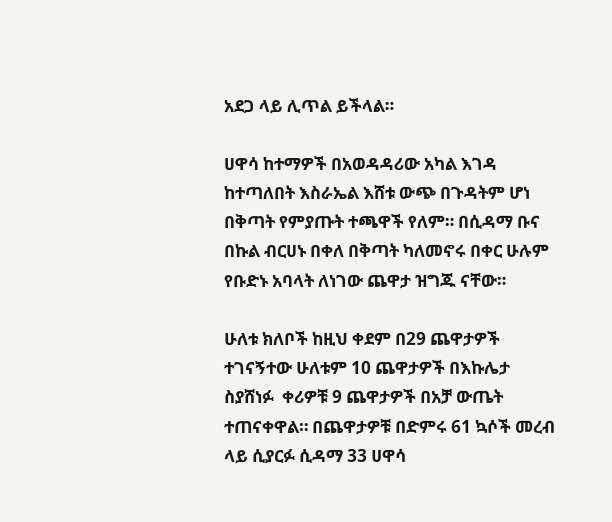አደጋ ላይ ሊጥል ይችላል።

ሀዋሳ ከተማዎች በአወዳዳሪው አካል እገዳ ከተጣለበት እስራኤል እሸቱ ውጭ በጉዳትም ሆነ በቅጣት የምያጡት ተጫዋች የለም። በሲዳማ ቡና በኩል ብርሀኑ በቀለ በቅጣት ካለመኖሩ በቀር ሁሉም የቡድኑ አባላት ለነገው ጨዋታ ዝግጁ ናቸው።

ሁለቱ ክለቦች ከዚህ ቀደም በ29 ጨዋታዎች ተገናኝተው ሁለቱም 10 ጨዋታዎች በእኩሌታ ስያሸነፉ  ቀሪዎቹ 9 ጨዋታዎች በአቻ ውጤት ተጠናቀዋል። በጨዋታዎቹ በድምሩ 61 ኳሶች መረብ ላይ ሲያርፉ ሲዳማ 33 ሀዋሳ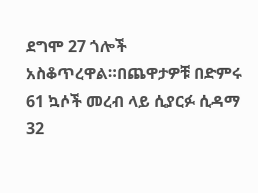ደግሞ 27 ጎሎች አስቆጥረዋል።በጨዋታዎቹ በድምሩ 61 ኳሶች መረብ ላይ ሲያርፉ ሲዳማ 32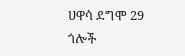ሀዋሳ ደግሞ 29 ጎሎች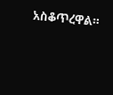አስቆጥረዋል።